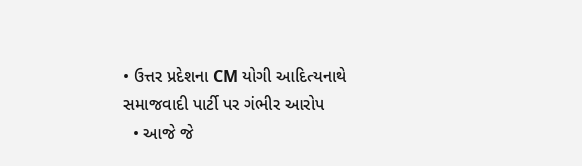• ઉત્તર પ્રદેશના CM યોગી આદિત્યનાથે સમાજવાદી પાર્ટી પર ગંભીર આરોપ
  • આજે જે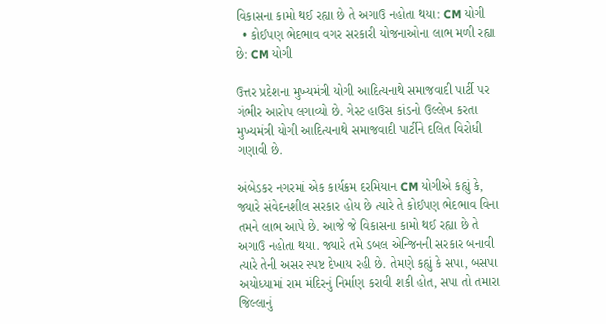વિકાસના કામો થઈ રહ્યા છે તે અગાઉ નહોતા થયા: CM યોગી
  • કોઈપણ ભેદભાવ વગર સરકારી યોજનાઓના લાભ મળી રહ્યા છે: CM યોગી

ઉત્તર પ્રદેશના મુખ્યમંત્રી યોગી આદિત્યનાથે સમાજવાદી પાર્ટી પર ગંભીર આરોપ લગાવ્યો છે. ગેસ્ટ હાઉસ કાંડનો ઉલ્લેખ કરતા મુખ્યમંત્રી યોગી આદિત્યનાથે સમાજવાદી પાર્ટીને દલિત વિરોધી ગણાવી છે.

અંબેડકર નગરમાં એક કાર્યક્રમ દરમિયાન CM યોગીએ કહ્યું કે, જ્યારે સંવેદનશીલ સરકાર હોય છે ત્યારે તે કોઈપણ ભેદભાવ વિના તમને લાભ આપે છે. આજે જે વિકાસના કામો થઈ રહ્યા છે તે અગાઉ નહોતા થયા. જ્યારે તમે ડબલ એન્જિનની સરકાર બનાવી ત્યારે તેની અસર સ્પષ્ટ દેખાય રહી છે. તેમણે કહ્યું કે સપા, બસપા અયોધ્યામાં રામ મંદિરનું નિર્માણ કરાવી શકી હોત, સપા તો તમારા જિલ્લાનું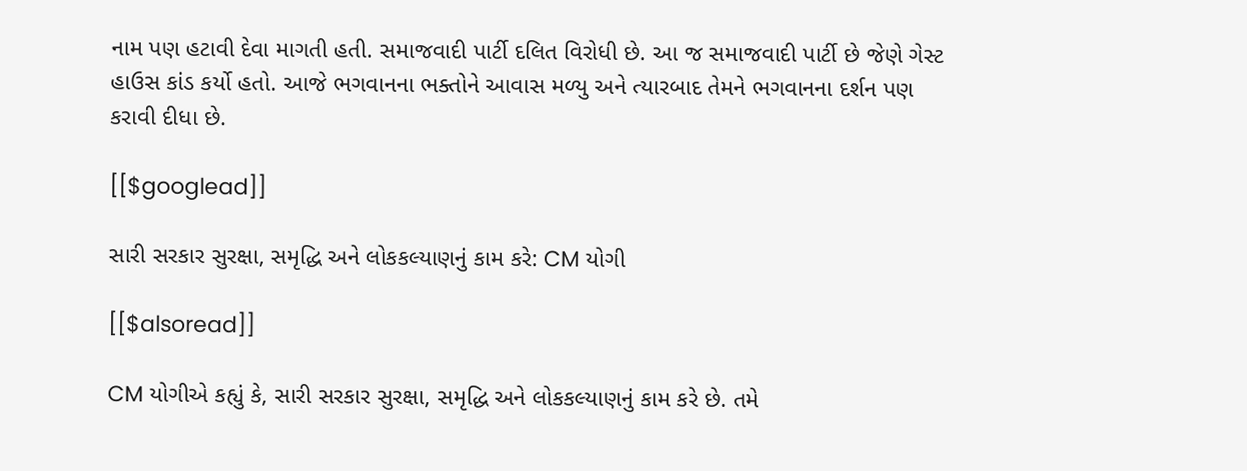નામ પણ હટાવી દેવા માગતી હતી. સમાજવાદી પાર્ટી દલિત વિરોધી છે. આ જ સમાજવાદી પાર્ટી છે જેણે ગેસ્ટ હાઉસ કાંડ કર્યો હતો. આજે ભગવાનના ભક્તોને આવાસ મળ્યુ અને ત્યારબાદ તેમને ભગવાનના દર્શન પણ કરાવી દીધા છે.

[[$googlead]]

સારી સરકાર સુરક્ષા, સમૃદ્ધિ અને લોકકલ્યાણનું કામ કરે: CM યોગી

[[$alsoread]]

CM યોગીએ કહ્યું કે, સારી સરકાર સુરક્ષા, સમૃદ્ધિ અને લોકકલ્યાણનું કામ કરે છે. તમે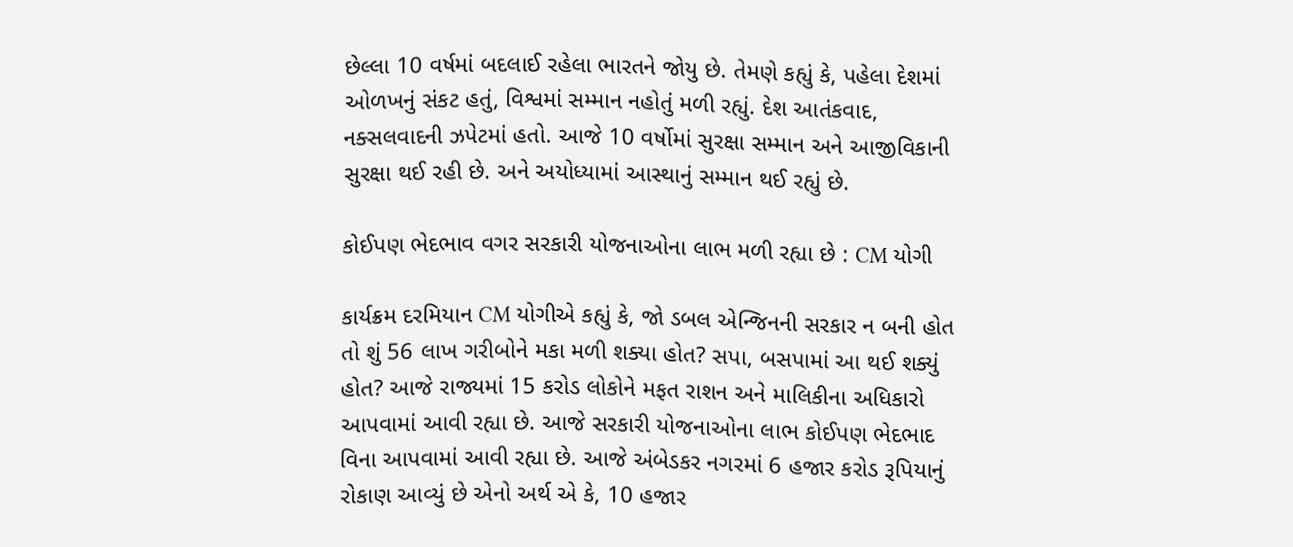છેલ્લા 10 વર્ષમાં બદલાઈ રહેલા ભારતને જોયુ છે. તેમણે કહ્યું કે, પહેલા દેશમાં ઓળખનું સંકટ હતું, વિશ્વમાં સમ્માન નહોતું મળી રહ્યું. દેશ આતંકવાદ, નક્સલવાદની ઝપેટમાં હતો. આજે 10 વર્ષોમાં સુરક્ષા સમ્માન અને આજીવિકાની સુરક્ષા થઈ રહી છે. અને અયોધ્યામાં આસ્થાનું સમ્માન થઈ રહ્યું છે.

કોઈપણ ભેદભાવ વગર સરકારી યોજનાઓના લાભ મળી રહ્યા છે : CM યોગી

કાર્યક્રમ દરમિયાન CM યોગીએ કહ્યું કે, જો ડબલ એન્જિનની સરકાર ન બની હોત તો શું 56 લાખ ગરીબોને મકા મળી શક્યા હોત? સપા, બસપામાં આ થઈ શક્યું હોત? આજે રાજ્યમાં 15 કરોડ લોકોને મફત રાશન અને માલિકીના અધિકારો આપવામાં આવી રહ્યા છે. આજે સરકારી યોજનાઓના લાભ કોઈપણ ભેદભાદ વિના આપવામાં આવી રહ્યા છે. આજે અંબેડકર નગરમાં 6 હજાર કરોડ રૂપિયાનું રોકાણ આવ્યું છે એનો અર્થ એ કે, 10 હજાર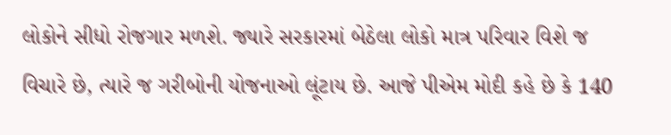લોકોને સીધો રોજગાર મળશે. જ્યારે સરકારમાં બેઠેલા લોકો માત્ર પરિવાર વિશે જ વિચારે છે, ત્યારે જ ગરીબોની યોજનાઓ લૂંટાય છે. આજે પીએમ મોદી કહે છે કે 140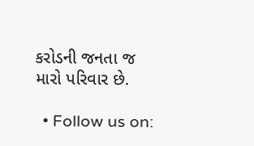કરોડની જનતા જ મારો પરિવાર છે.

  • Follow us on: